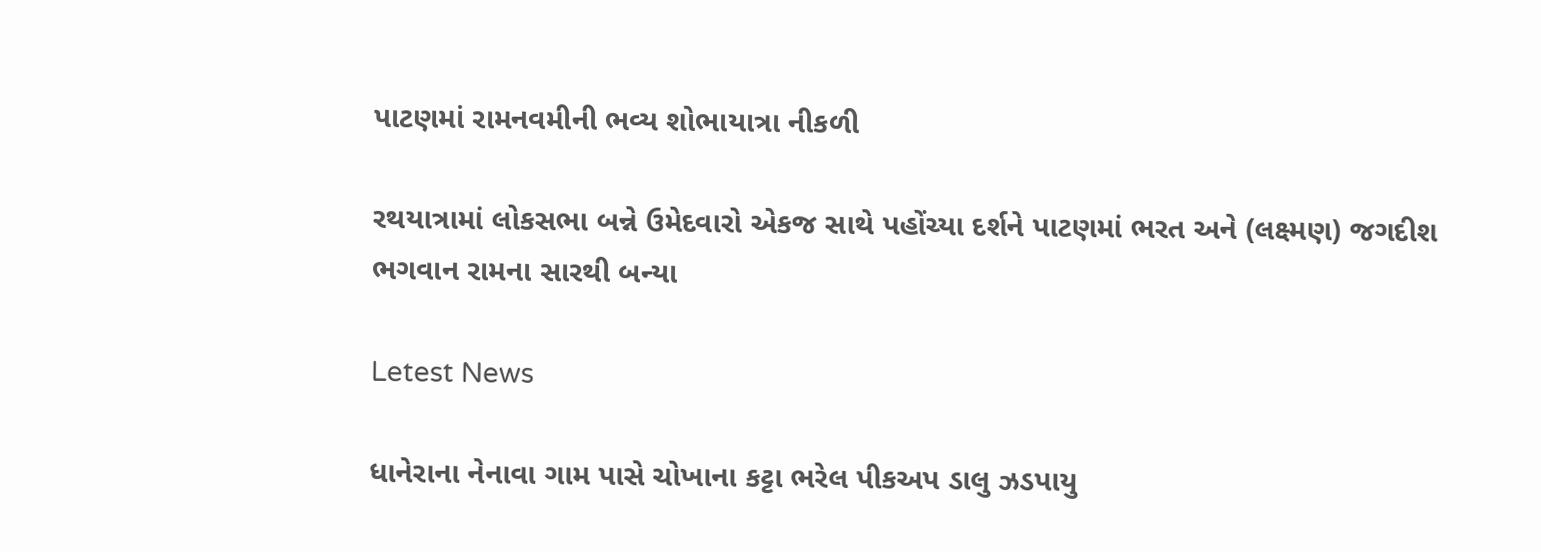પાટણમાં રામનવમીની ભવ્ય શોભાયાત્રા નીકળી

રથયાત્રામાં લોકસભા બન્ને ઉમેદવારો એકજ સાથે પહોંચ્યા દર્શને પાટણમાં ભરત અને (લક્ષ્મણ) જગદીશ ભગવાન રામના સારથી બન્યા

Letest News

ધાનેરાના નેનાવા ગામ પાસે ચોખાના કટ્ટા ભરેલ પીકઅપ ડાલુ ઝડપાયુ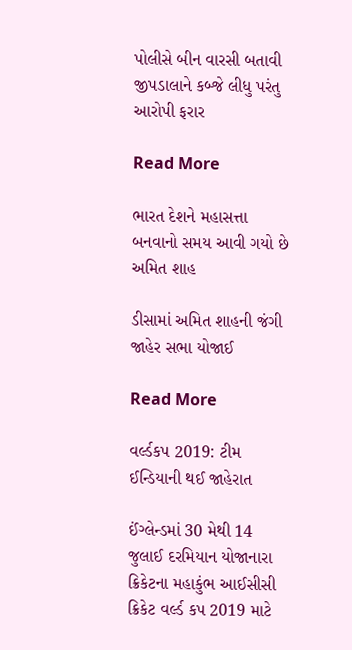પોલીસે બીન વારસી બતાવી જીપડાલાને કબ્જે લીધુ પરંતુ આરોપી ફરાર

Read More

ભારત દેશને મહાસત્તા બનવાનો સમય આવી ગયો છે અમિત શાહ

ડીસામાં અમિત શાહની જંગી જાહેર સભા યોજાઈ

Read More

વર્લ્ડકપ 2019: ટીમ ઈન્ડિયાની થઈ જાહેરાત

ઈંગ્લેન્ડમાં 30 મેથી 14 જુલાઈ દરમિયાન યોજાનારા ક્રિકેટના મહાકુંભ આઈસીસી ક્રિકેટ વર્લ્ડ કપ 2019 માટે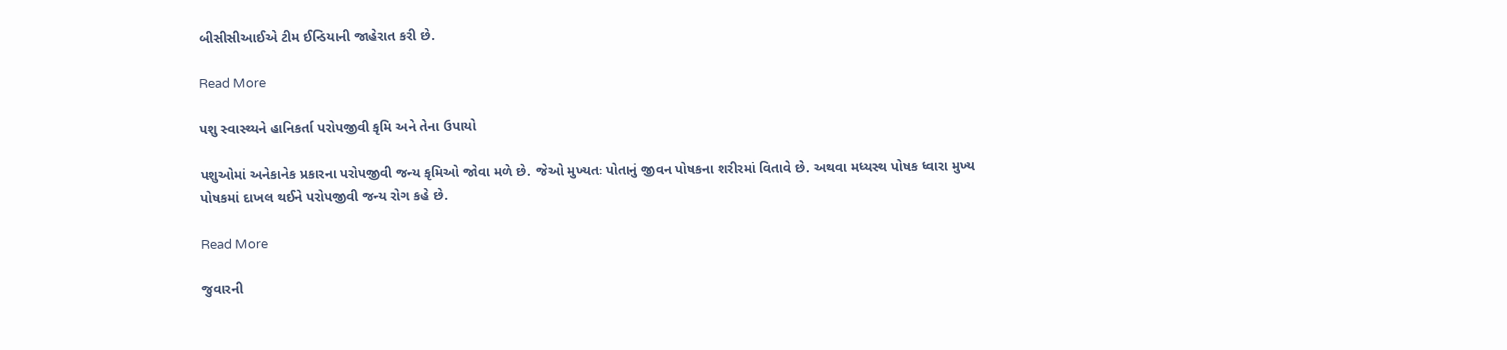બીસીસીઆઈએ ટીમ ઈન્ડિયાની જાહેરાત કરી છે.

Read More

પશુ સ્વાસ્થ્યને હાનિકર્તા પરોપજીવી કૃમિ અને તેના ઉપાયો

પશુઓમાં અનેકાનેક પ્રકારના પરોપજીવી જન્ય કૃમિઓ જોવા મળે છે. જેઓ મુખ્યતઃ પોતાનું જીવન પોષકના શરીરમાં વિતાવે છે. અથવા મધ્યસ્થ પોષક ધ્વારા મુખ્ય પોષકમાં દાખલ થઈને પરોપજીવી જન્ય રોગ કહે છે.

Read More

જુવારની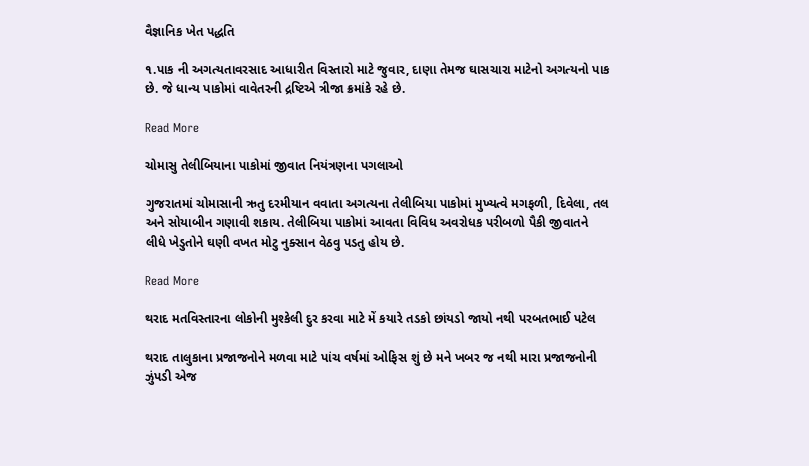વૈજ્ઞાનિક ખેત પદ્ધતિ

૧.પાક ની અગત્યતાવરસાદ આધારીત વિસ્તારો માટે જુવાર, દાણા તેમજ ઘાસચારા માટેનો અગત્યનો પાક છે. જે ધાન્ય પાકોમાં વાવેતરની દ્રષ્ટિએ ત્રીજા ક્રમાંકે રહે છે.

Read More

ચોમાસુ તેલીબિયાના પાકોમાં જીવાત નિયંત્રણના પગલાઓ

ગુજરાતમાં ચોમાસાની ઋતુ દરમીયાન વવાતા અગત્યના તેલીબિયા પાકોમાં મુખ્યત્વે મગફળી, દિવેલા, તલ અને સોયાબીન ગણાવી શકાય. તેલીબિયા પાકોમાં આવતા વિવિધ અવરોધક પરીબળો પૈકી જીવાતને લીધે ખેડુતોને ઘણી વખત મોટુ નુક્સાન વેઠવુ પડતુ હોય છે.

Read More

થરાદ મતવિસ્તારના લોકોની મુશ્કેલી દુર કરવા માટે મેં કયારે તડકો છાંયડો જાયો નથી પરબતભાઈ પટેલ

થરાદ તાલુકાના પ્રજાજનોને મળવા માટે પાંચ વર્ષમાં ઓફિસ શું છે મને ખબર જ નથી મારા પ્રજાજનોની ઝુંપડી એજ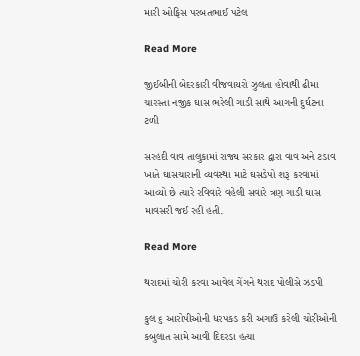મારી ઓફિસ પરબતભાઈ પટેલ

Read More

જીઈબીની બેદરકારી વીજવાયરો ઝુલતા હોવાથી ઢીમા ચારસ્તા નજીક ઘાસ ભરેલી ગાડી સાથે આગની દુર્ઘટના ટળી

સરહદી વાવ તાલુકામાં રાજ્ય સરકાર દ્વારા વાવ અને ટડાવ ખાતે ઘાસચારાની વ્યવસ્થા માટે ઘસડેપો શરૂ કરવામાં આવ્યો છે ત્યારે રવિવારે વહેલી સવારે ત્રણ ગાડી ઘાસ માવસરી જઈ રહી હતી.

Read More

થરાદમાં ચોરી કરવા આવેલ ગેંગને થરાદ પોલીસે ઝડપી

કુલ ૬ આરોપીઓની ધરપકડ કરી અગાઉ કરેલી ચોરીઓની કબુલાત સામે આવી દિદરડા હત્યા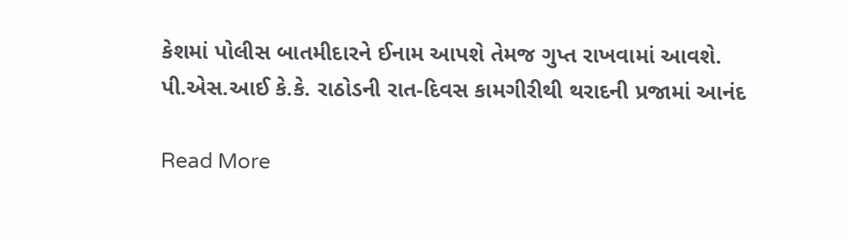કેશમાં પોલીસ બાતમીદારને ઈનામ આપશે તેમજ ગુપ્ત રાખવામાં આવશે. પી.એસ.આઈ કે.કે. રાઠોડની રાત-દિવસ કામગીરીથી થરાદની પ્રજામાં આનંદ

Read More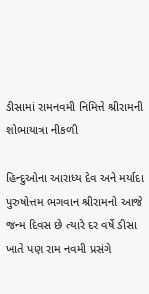ડીસામાં રામનવમી નિમિત્તે શ્રીરામની શોભાયાત્રા નીકળી

હિન્દુઓના આરાધ્ય દેવ અને મર્યાદા પુરુષોત્તમ ભગવાન શ્રીરામનો આજે જન્મ દિવસ છે ત્યારે દર વર્ષે ડીસા ખાતે પણ રામ નવમી પ્રસંગે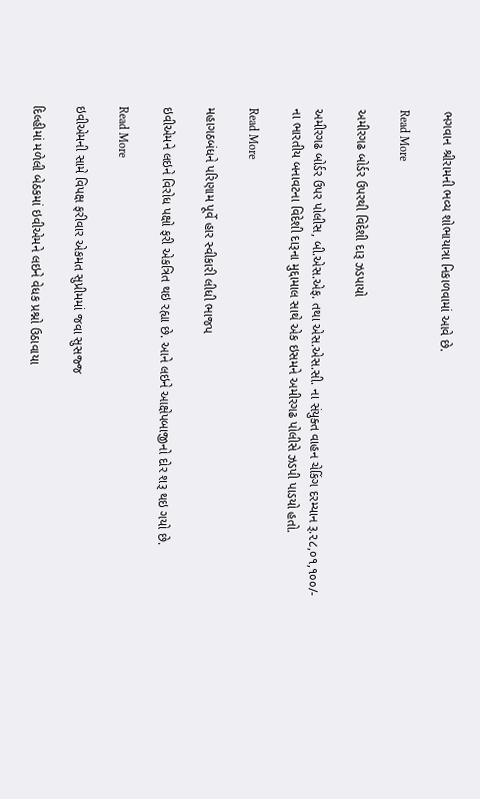ભગવાન શ્રીરામની ભવ્ય શોભાયાત્રા નિકાળવામાં આવે છે.

Read More

અમીરગઢ બોર્ડર ઉપરથી વિદેશી દારૂ ઝડપાયો

અમીરગઢ બોર્ડર ઉપર પોલીસ, બી.એસ.એફ. તથા એસ.એસ.સી. ના સંયુક્ત વાહન ચેકિંગ દરમ્યાન રૂ.૨૮,૦૧,૧૦૦/- ના ભારતીય બનાવટના વિદેશી દારૂના મુદ્દામાલ સાથે એક ઇસમને અમીરગઢ પોલીસે ઝડપી પાડયો હતો.

Read More

મહાગઠબંધને પરિણામ પૂર્વે હાર સ્વીકારી લીધી ભાજપ

ઇવીએમને લઇને વિરોધ પક્ષો ફરી એકત્રિત થઇ રહ્યા છે. આને લઇને આક્ષેપબાજીનો દોર શરૂ થઇ ગયો છે.

Read More

ઇવીએમની સામે વિપક્ષ ફરીવાર એકમત સુપ્રીમમાં જવા સુસજ્જ

દિલ્હીમાં મળેલી બેઠકમાં ઇવીએમને લઇને વેધક પ્રશ્નો ઉઠાવાયા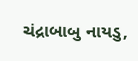ચંદ્રાબાબુ નાયડુ,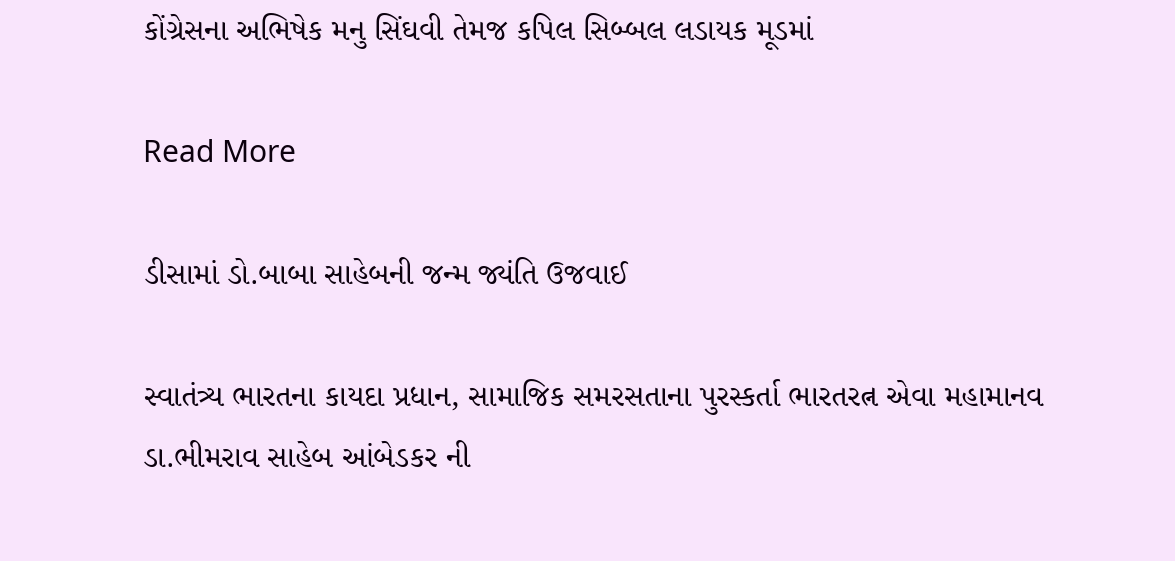કોંગ્રેસના અભિષેક મનુ સિંઘવી તેમજ કપિલ સિબ્બલ લડાયક મૂડમાં

Read More

ડીસામાં ડો.બાબા સાહેબની જન્મ જ્યંતિ ઉજવાઈ

સ્વાતંત્ર્ય ભારતના કાયદા પ્રધાન, સામાજિક સમરસતાના પુરસ્કર્તા ભારતરત્ન એવા મહામાનવ ડા.ભીમરાવ સાહેબ આંબેડકર ની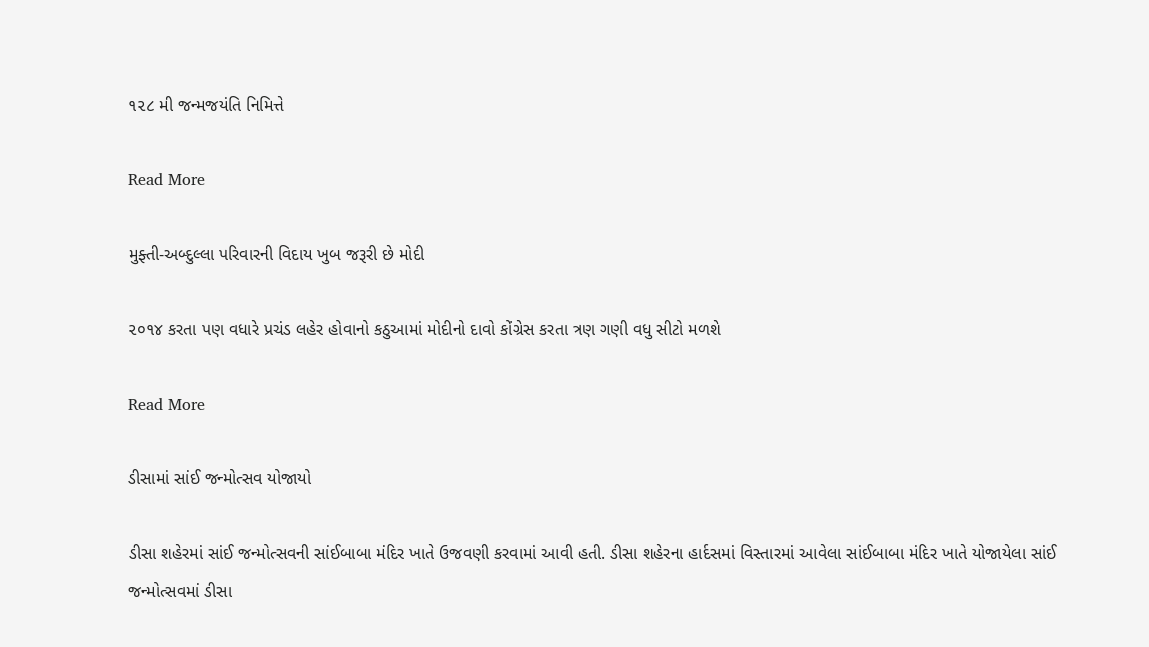૧૨૮ મી જન્મજયંતિ નિમિત્તે

Read More

મુફ્તી-અબ્દુલ્લા પરિવારની વિદાય ખુબ જરૂરી છે મોદી

૨૦૧૪ કરતા પણ વધારે પ્રચંડ લહેર હોવાનો કઠુઆમાં મોદીનો દાવો કોંગ્રેસ કરતા ત્રણ ગણી વધુ સીટો મળશે

Read More

ડીસામાં સાંઈ જન્મોત્સવ યોજાયો

ડીસા શહેરમાં સાંઈ જન્મોત્સવની સાંઈબાબા મંદિર ખાતે ઉજવણી કરવામાં આવી હતી. ડીસા શહેરના હાર્દસમાં વિસ્તારમાં આવેલા સાંઈબાબા મંદિર ખાતે યોજાયેલા સાંઈ જન્મોત્સવમાં ડીસા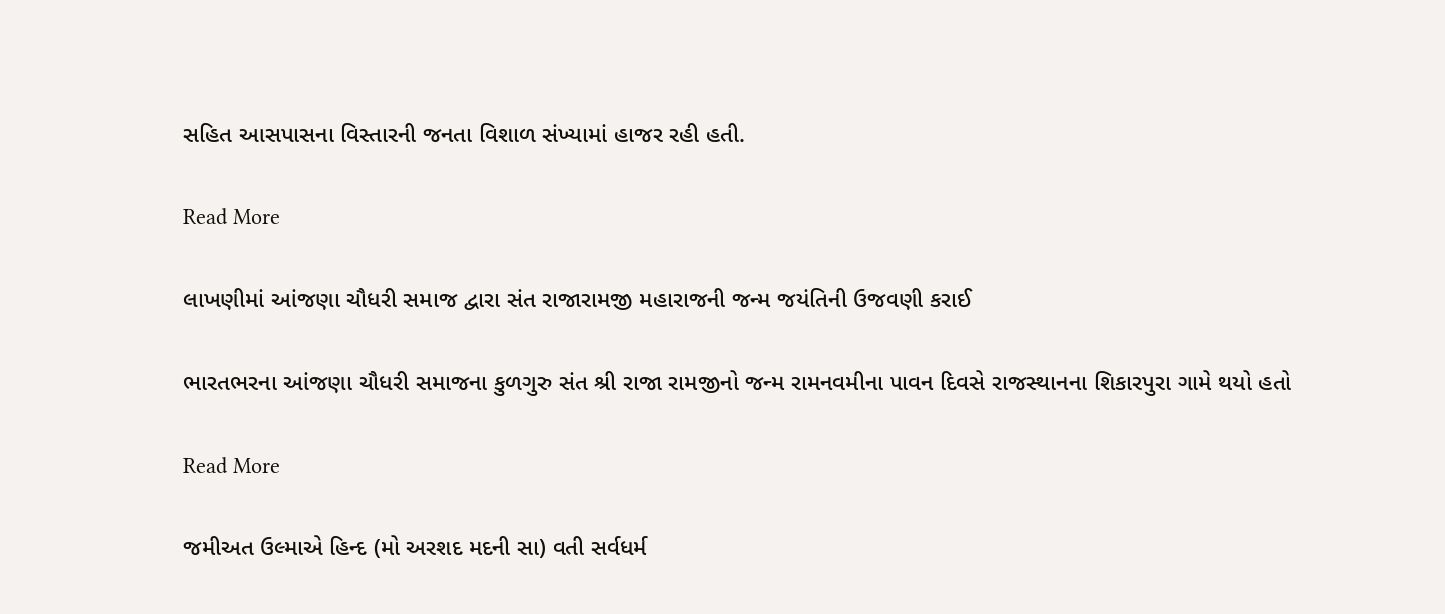સહિત આસપાસના વિસ્તારની જનતા વિશાળ સંખ્યામાં હાજર રહી હતી.

Read More

લાખણીમાં આંજણા ચૌધરી સમાજ દ્વારા સંત રાજારામજી મહારાજની જન્મ જયંતિની ઉજવણી કરાઈ

ભારતભરના આંજણા ચૌધરી સમાજના કુળગુરુ સંત શ્રી રાજા રામજીનો જન્મ રામનવમીના પાવન દિવસે રાજસ્થાનના શિકારપુરા ગામે થયો હતો

Read More

જમીઅત ઉલ્માએ હિન્દ (મો અરશદ મદની સા) વતી સર્વધર્મ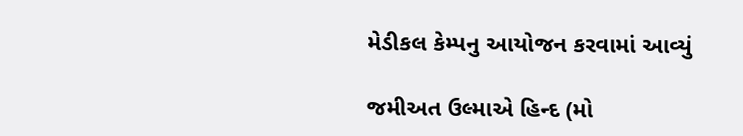મેડીકલ કેમ્પનુ આયોજન કરવામાં આવ્યું

જમીઅત ઉલ્માએ હિન્દ (મો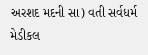અરશદ મદની સા) વતી સર્વધર્મ મેડીકલ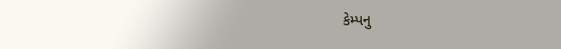કેમ્પનુ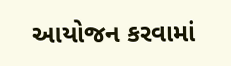આયોજન કરવામાં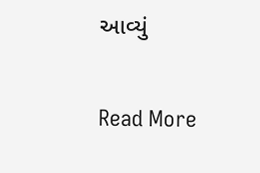આવ્યું

Read More